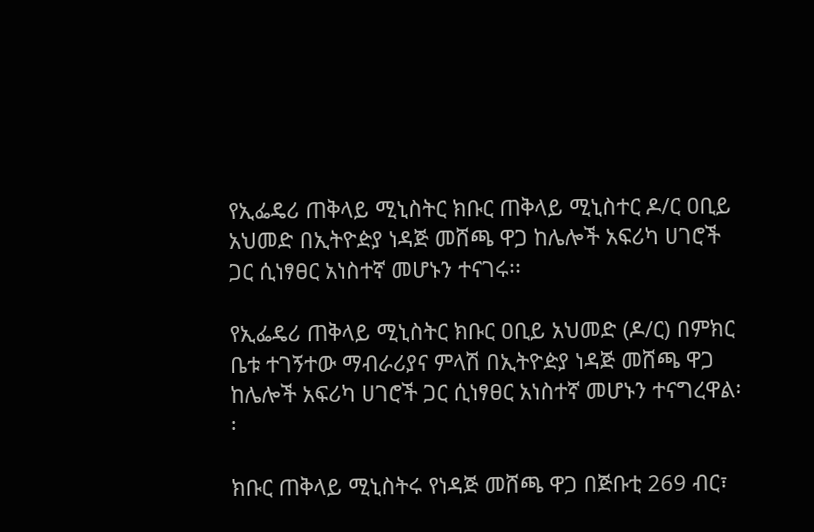የኢፌዴሪ ጠቅላይ ሚኒስትር ክቡር ጠቅላይ ሚኒስተር ዶ/ር ዐቢይ አህመድ በኢትዮዽያ ነዳጅ መሸጫ ዋጋ ከሌሎች አፍሪካ ሀገሮች ጋር ሲነፃፀር አነስተኛ መሆኑን ተናገሩ፡፡

የኢፌዴሪ ጠቅላይ ሚኒስትር ክቡር ዐቢይ አህመድ (ዶ/ር) በምክር ቤቱ ተገኝተው ማብራሪያና ምላሽ በኢትዮዽያ ነዳጅ መሸጫ ዋጋ ከሌሎች አፍሪካ ሀገሮች ጋር ሲነፃፀር አነስተኛ መሆኑን ተናግረዋል፡፡

ክቡር ጠቅላይ ሚኒስትሩ የነዳጅ መሸጫ ዋጋ በጅቡቲ 269 ብር፣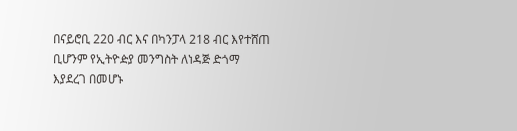በናይሮቢ 220 ብር እና በካንፓላ 218 ብር እየተሸጠ ቢሆንም የኢትዮዽያ መንግስት ለነዳጅ ድጎማ እያደረገ በመሆኑ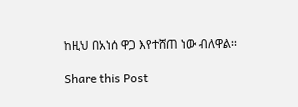ከዚህ በአነሰ ዋጋ እየተሸጠ ነው ብለዋል፡፡

Share this Post